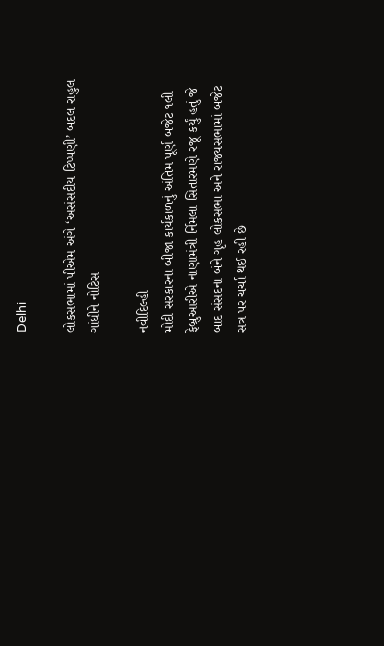Delhi

લોકસભામાં પીએમ અંગે ‘અસંસદીય ટિપ્પણી’ બદલ રાહુલ ગાંધીને નોટિસ

નવીદિલ્હી
મોદી સરકારના બીજા કાર્યકાળનું અંતિમ પૂર્ણ બજેટ ૧લી ફેબ્રુઆરીએ નાણામંત્રી ર્નિમલા સિતારમણે રજૂ કર્યું હતું જે બાદ સંસદના બંને ગૃહ લોકસભા અને રાજ્યસભામાં બજેટ સત્ર પર ચર્ચા થઈ રહી છે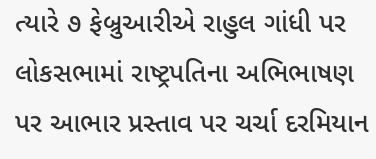ત્યારે ૭ ફેબ્રુઆરીએ રાહુલ ગાંધી પર લોકસભામાં રાષ્ટ્રપતિના અભિભાષણ પર આભાર પ્રસ્તાવ પર ચર્ચા દરમિયાન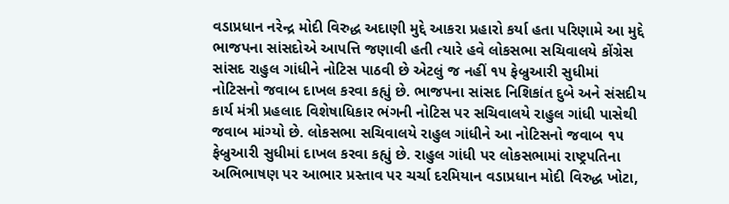વડાપ્રધાન નરેન્દ્ર મોદી વિરુદ્ધ અદાણી મુદ્દે આકરા પ્રહારો કર્યા હતા પરિણામે આ મુદ્દે ભાજપના સાંસદોએ આપત્તિ જણાવી હતી ત્યારે હવે લોકસભા સચિવાલયે કોંગ્રેસ સાંસદ રાહુલ ગાંધીને નોટિસ પાઠવી છે એટલું જ નહીં ૧૫ ફેબ્રુઆરી સુધીમાં નોટિસનો જવાબ દાખલ કરવા કહ્યું છે. ભાજપના સાંસદ નિશિકાંત દુબે અને સંસદીય કાર્ય મંત્રી પ્રહલાદ વિશેષાધિકાર ભંગની નોટિસ પર સચિવાલયે રાહુલ ગાંધી પાસેથી જવાબ માંગ્યો છે. લોકસભા સચિવાલયે રાહુલ ગાંધીને આ નોટિસનો જવાબ ૧૫ ફેબ્રુઆરી સુધીમાં દાખલ કરવા કહ્યું છે. રાહુલ ગાંધી પર લોકસભામાં રાષ્ટ્રપતિના અભિભાષણ પર આભાર પ્રસ્તાવ પર ચર્ચા દરમિયાન વડાપ્રધાન મોદી વિરુદ્ધ ખોટા,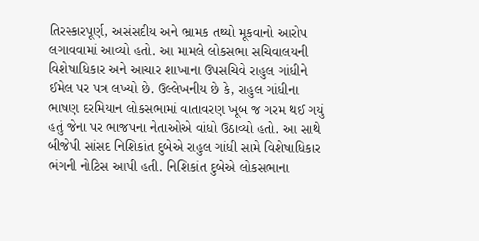તિરસ્કારપૂર્ણ, અસંસદીય અને ભ્રામક તથ્યો મૂકવાનો આરોપ લગાવવામાં આવ્યો હતો. આ મામલે લોકસભા સચિવાલયની વિશેષાધિકાર અને આચાર શાખાના ઉપસચિવે રાહુલ ગાંધીને ઈમેલ પર પત્ર લખ્યો છે. ઉલ્લેખનીય છે કે, રાહુલ ગાંધીના ભાષણ દરમિયાન લોકસભામાં વાતાવરણ ખૂબ જ ગરમ થઈ ગયું હતું જેના પર ભાજપના નેતાઓએ વાંધો ઉઠાવ્યો હતો. આ સાથે બીજેપી સાંસદ નિશિકાંત દુબેએ રાહુલ ગાંધી સામે વિશેષાધિકાર ભંગની નોટિસ આપી હતી. નિશિકાંત દુબેએ લોકસભાના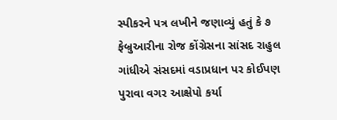સ્પીકરને પત્ર લખીને જણાવ્યું હતું કે ૭ ફેબ્રુઆરીના રોજ કોંગ્રેસના સાંસદ રાહુલ ગાંધીએ સંસદમાં વડાપ્રધાન પર કોઈપણ પુરાવા વગર આક્ષેપો કર્યા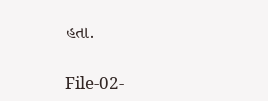હતા.

File-02-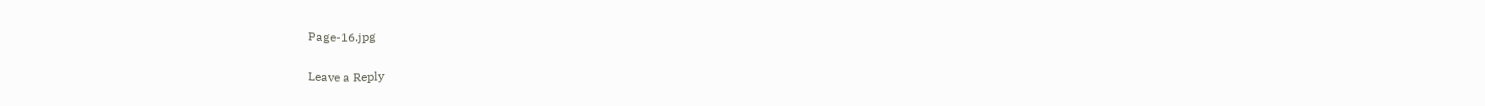Page-16.jpg

Leave a Reply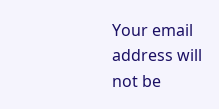Your email address will not be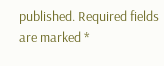published. Required fields are marked *